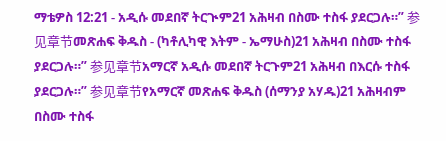ማቴዎስ 12:21 - አዲሱ መደበኛ ትርጒም21 አሕዛብ በስሙ ተስፋ ያደርጋሉ።” 参见章节መጽሐፍ ቅዱስ - (ካቶሊካዊ እትም - ኤማሁስ)21 አሕዛብ በስሙ ተስፋ ያደርጋሉ።” 参见章节አማርኛ አዲሱ መደበኛ ትርጉም21 አሕዛብ በእርሱ ተስፋ ያደርጋሉ።” 参见章节የአማርኛ መጽሐፍ ቅዱስ (ሰማንያ አሃዱ)21 አሕዛብም በስሙ ተስፋ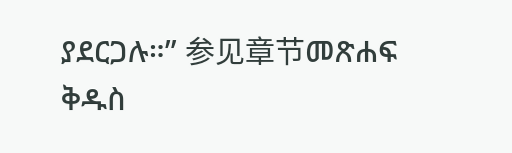ያደርጋሉ።” 参见章节መጽሐፍ ቅዱስ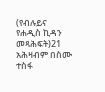(የብሉይና የሐዲስ ኪዳን መጻሕፍት)21 አሕዛብም በስሙ ተስፋ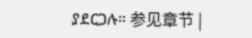ያደርጋሉ። 参见章节 |